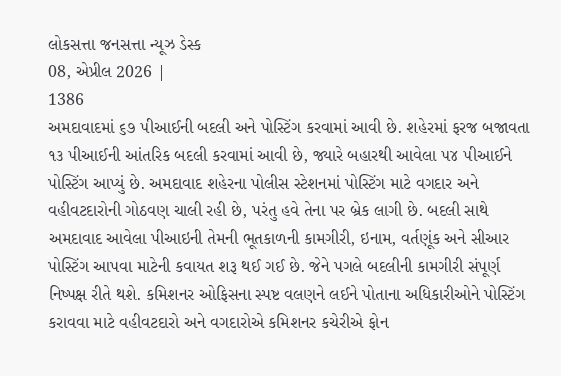લોકસત્તા જનસત્તા ન્યૂઝ ડેસ્ક
08, એપ્રીલ 2026 |
1386
અમદાવાદમાં ૬૭ ૫ીઆઈની બદલી અને પોસ્ટિંગ કરવામાં આવી છે. શહેરમાં ફરજ બજાવતા ૧૩ ૫ીઆઈની આંતરિક બદલી કરવામાં આવી છે, જ્યારે બહારથી આવેલા ૫૪ ૫ીઆઈને પોસ્ટિંગ આપ્યું છે. અમદાવાદ શહેરના પોલીસ સ્ટેશનમાં પોસ્ટિંગ માટે વગદાર અને વહીવટદારોની ગોઠવણ ચાલી રહી છે, પરંતુ હવે તેના પર બ્રેક લાગી છે. બદલી સાથે અમદાવાદ આવેલા પીઆઇની તેમની ભૂતકાળની કામગીરી, ઇનામ, વર્તણૂંક અને સીઆર પોસ્ટિંગ આપવા માટેની કવાયત શરૂ થઈ ગઈ છે. જેને પગલે બદલીની કામગીરી સંપૂર્ણ નિષ્પક્ષ રીતે થશે. કમિશનર ઓફિસના સ્પષ્ટ વલણને લઈને પોતાના અધિકારીઓને પોસ્ટિંગ કરાવવા માટે વહીવટદારો અને વગદારોએ કમિશનર કચેરીએ ફોન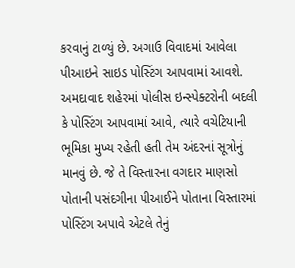કરવાનું ટાળ્યું છે. અગાઉ વિવાદમાં આવેલા પીઆઇને સાઇડ પોસ્ટિંગ આપવામાં આવશે. અમદાવાદ શહેરમાં પોલીસ ઇન્સ્પેક્ટરોની બદલી કે પોસ્ટિંગ આપવામાં આવે, ત્યારે વચેટિયાની ભૂમિકા મુખ્ય રહેતી હતી તેમ અંદરનાં સૂત્રોનું માનવું છે. જે તે વિસ્તારના વગદાર માણસો પોતાની પસંદગીના ૫ીઆઈને પોતાના વિસ્તારમાં પોસ્ટિંગ અપાવે એટલે તેનું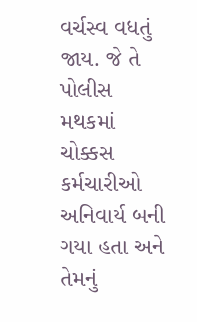વર્ચસ્વ વધતું જાય. જે તે પોલીસ મથકમાં ચોક્કસ કર્મચારીઓ અનિવાર્ય બની ગયા હતા અને તેમનું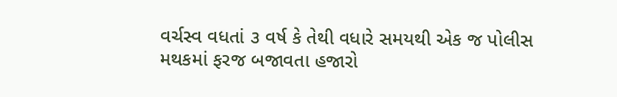વર્ચસ્વ વધતાં ૩ વર્ષ કે તેથી વધારે સમયથી એક જ પોલીસ મથકમાં ફરજ બજાવતા હજારો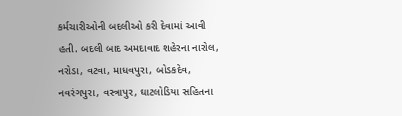કર્મચારીઓની બદલીઓ કરી દેવામાં આવી હતી. બદલી બાદ અમદાવાદ શહેરના નારોલ, નરોડા, વટવા, માધવપુરા, બોડકદેવ, નવરંગપુરા, વસ્ત્રાપુર, ઘાટલોડિયા સહિતના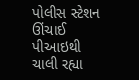પોલીસ સ્ટેશન ઊંચાઈ પીઆઇથી ચાલી રહ્યા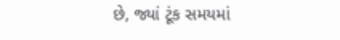છે, જ્યાં ટૂંક સમયમાં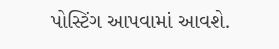પોસ્ટિંગ આપવામાં આવશે.